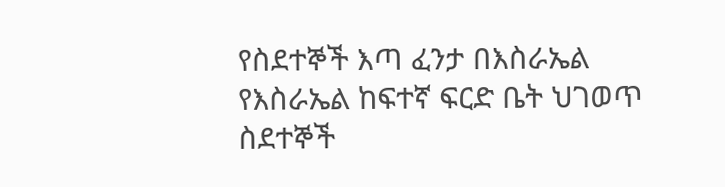የስደተኞች እጣ ፈንታ በእስራኤል
የእስራኤል ከፍተኛ ፍርድ ቤት ህገወጥ ስደተኞች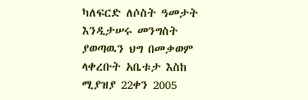ካለፍርድ ለሶስት ዓመታት እንዲታሠሩ መንግስት ያወጣዉን ህግ በመቃወም ላቀረቡት አቤቱታ እስከ ሚያዝያ 22ቀን 2005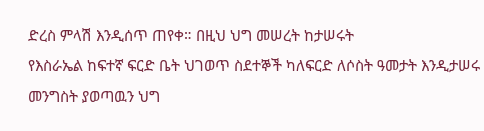ድረስ ምላሽ እንዲሰጥ ጠየቀ። በዚህ ህግ መሠረት ከታሠሩት
የእስራኤል ከፍተኛ ፍርድ ቤት ህገወጥ ስደተኞች ካለፍርድ ለሶስት ዓመታት እንዲታሠሩ መንግስት ያወጣዉን ህግ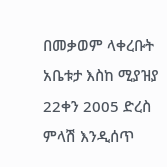በመቃወም ላቀረቡት አቤቱታ እስከ ሚያዝያ 22ቀን 2005 ድረስ ምላሽ እንዲሰጥ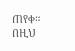ጠየቀ። በዚህ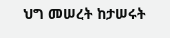ህግ መሠረት ከታሠሩት